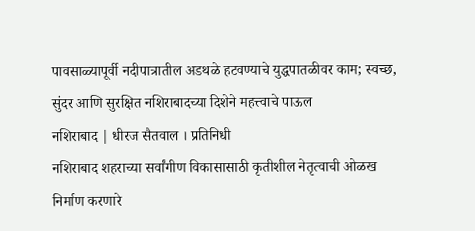पावसाळ्यापूर्वी नदीपात्रातील अडथळे हटवण्याचे युद्धपातळीवर काम; स्वच्छ, सुंदर आणि सुरक्षित नशिराबादच्या दिशेने महत्त्वाचे पाऊल
नशिराबाद | धीरज सैतवाल । प्रतिनिधी
नशिराबाद शहराच्या सर्वांगीण विकासासाठी कृतीशील नेतृत्वाची ओळख निर्माण करणारे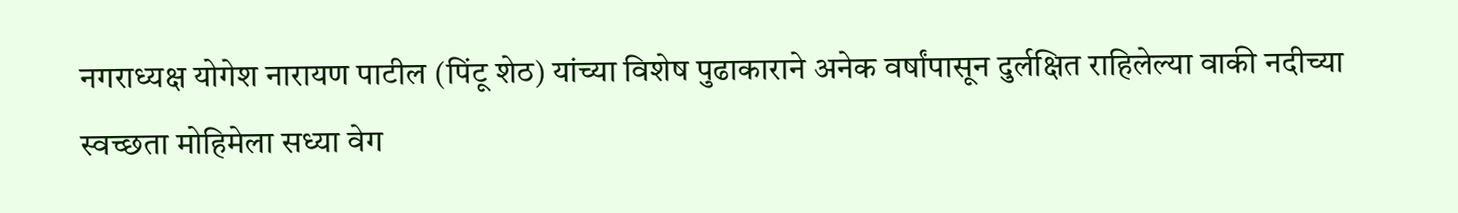नगराध्यक्ष योगेश नारायण पाटील (पिंटू शेठ) यांच्या विशेष पुढाकाराने अनेक वर्षांपासून दुर्लक्षित राहिलेल्या वाकी नदीच्या स्वच्छता मोहिमेला सध्या वेग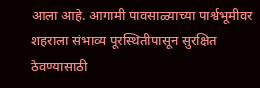आला आहे. आगामी पावसाळ्याच्या पार्श्वभूमीवर शहराला संभाव्य पूरस्थितीपासून सुरक्षित ठेवण्यासाठी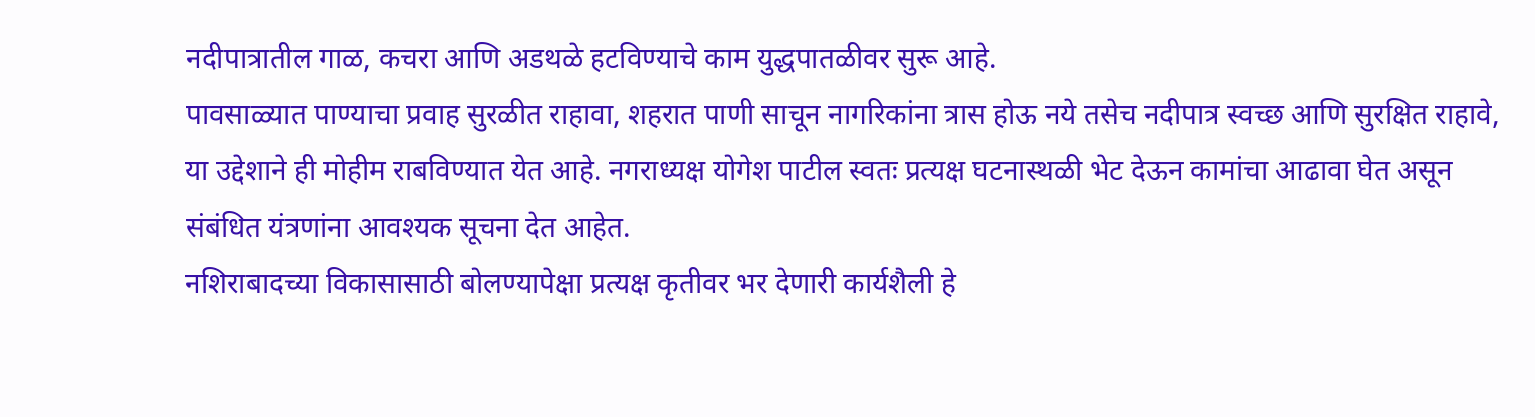नदीपात्रातील गाळ, कचरा आणि अडथळे हटविण्याचे काम युद्धपातळीवर सुरू आहे.
पावसाळ्यात पाण्याचा प्रवाह सुरळीत राहावा, शहरात पाणी साचून नागरिकांना त्रास होऊ नये तसेच नदीपात्र स्वच्छ आणि सुरक्षित राहावे, या उद्देशाने ही मोहीम राबविण्यात येत आहे. नगराध्यक्ष योगेश पाटील स्वतः प्रत्यक्ष घटनास्थळी भेट देऊन कामांचा आढावा घेत असून संबंधित यंत्रणांना आवश्यक सूचना देत आहेत.
नशिराबादच्या विकासासाठी बोलण्यापेक्षा प्रत्यक्ष कृतीवर भर देणारी कार्यशैली हे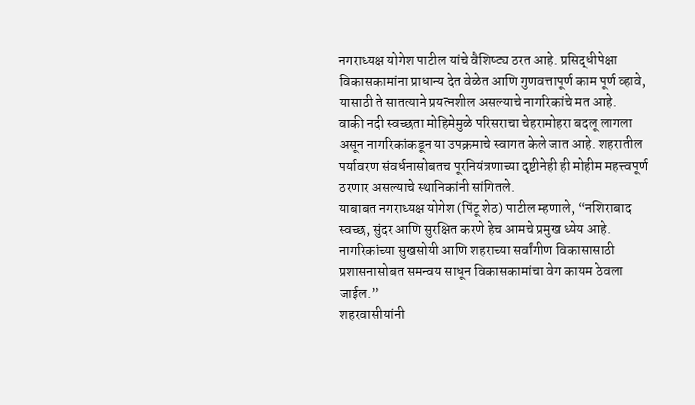नगराध्यक्ष योगेश पाटील यांचे वैशिष्ट्य ठरत आहे. प्रसिद्धीपेक्षा विकासकामांना प्राधान्य देत वेळेत आणि गुणवत्तापूर्ण काम पूर्ण व्हावे, यासाठी ते सातत्याने प्रयत्नशील असल्याचे नागरिकांचे मत आहे.
वाकी नदी स्वच्छता मोहिमेमुळे परिसराचा चेहरामोहरा बदलू लागला असून नागरिकांकडून या उपक्रमाचे स्वागत केले जात आहे. शहरातील पर्यावरण संवर्धनासोबतच पूरनियंत्रणाच्या दृष्टीनेही ही मोहीम महत्त्वपूर्ण ठरणार असल्याचे स्थानिकांनी सांगितले.
याबाबत नगराध्यक्ष योगेश (पिंटू शेठ) पाटील म्हणाले, “नशिराबाद स्वच्छ, सुंदर आणि सुरक्षित करणे हेच आमचे प्रमुख ध्येय आहे. नागरिकांच्या सुखसोयी आणि शहराच्या सर्वांगीण विकासासाठी प्रशासनासोबत समन्वय साधून विकासकामांचा वेग कायम ठेवला जाईल.”
शहरवासीयांनी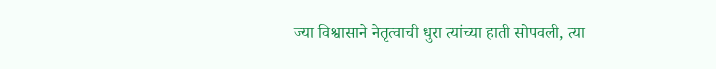ज्या विश्वासाने नेतृत्वाची धुरा त्यांच्या हाती सोपवली, त्या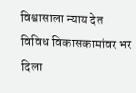विश्वासाला न्याय देत विविध विकासकामांवर भर दिला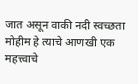जात असून वाकी नदी स्वच्छता मोहीम हे त्याचे आणखी एक महत्त्वाचे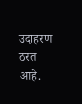उदाहरण ठरत आहे.